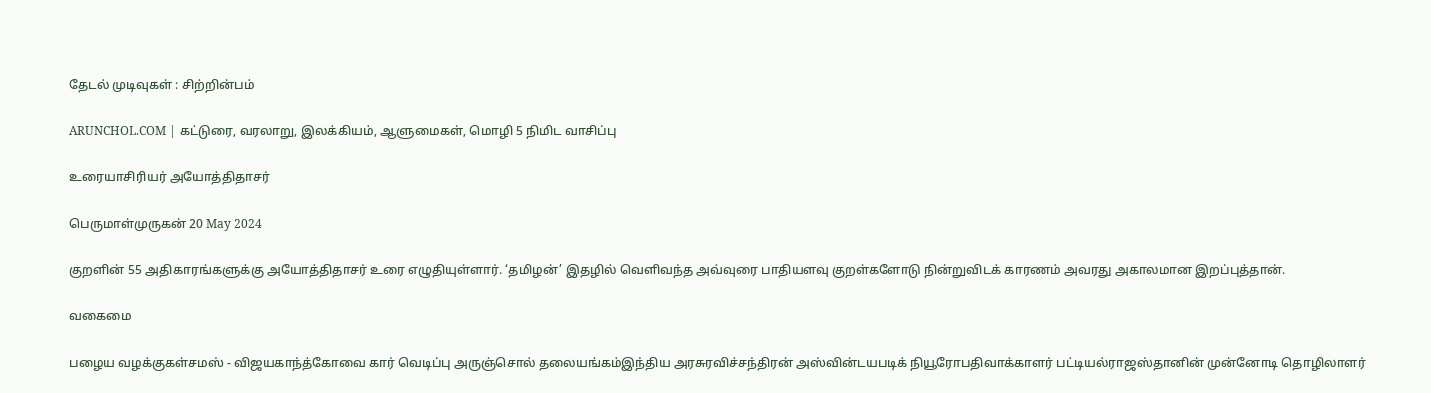தேடல் முடிவுகள் : சிற்றின்பம்

ARUNCHOL.COM | கட்டுரை, வரலாறு, இலக்கியம், ஆளுமைகள், மொழி 5 நிமிட வாசிப்பு

உரையாசிரியர் அயோத்திதாசர்

பெருமாள்முருகன் 20 May 2024

குறளின் 55 அதிகாரங்களுக்கு அயோத்திதாசர் உரை எழுதியுள்ளார். ‘தமிழன்’ இதழில் வெளிவந்த அவ்வுரை பாதியளவு குறள்களோடு நின்றுவிடக் காரணம் அவரது அகாலமான இறப்புத்தான்.

வகைமை

பழைய வழக்குகள்சமஸ் - விஜயகாந்த்கோவை கார் வெடிப்பு அருஞ்சொல் தலையங்கம்இந்திய அரசுரவிச்சந்திரன் அஸ்வின்டயபடிக் நியூரோபதிவாக்காளர் பட்டியல்ராஜஸ்தானின் முன்னோடி தொழிலாளர்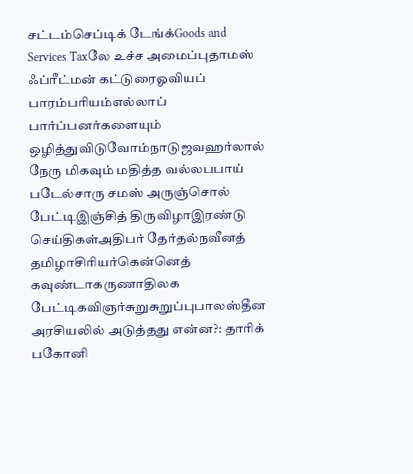சட்டம்செப்டிக் டேங்க்Goods and Services Taxலே உச்ச அமைப்புதாமஸ் ஃப்ரீட்மன் கட்டுரைஓவியப் பாரம்பரியம்எல்லாப் பார்ப்பனர்களையும் ஒழித்துவிடுவோம்நாடுஜவஹர்லால் நேரு மிகவும் மதித்த வல்லபபாய் படேல்சாரு சமஸ் அருஞ்சொல் பேட்டிஇஞ்சித் திருவிழாஇரண்டு செய்திகள்அதிபர் தேர்தல்நவீனத் தமிழாசிரியர்கென்னெத் கவுண்டாகருணாதிலக பேட்டிகவிஞர்சுறுசுறுப்புபாலஸ்தீன அரசியலில் அடுத்தது என்ன?: தாரிக் பகோனி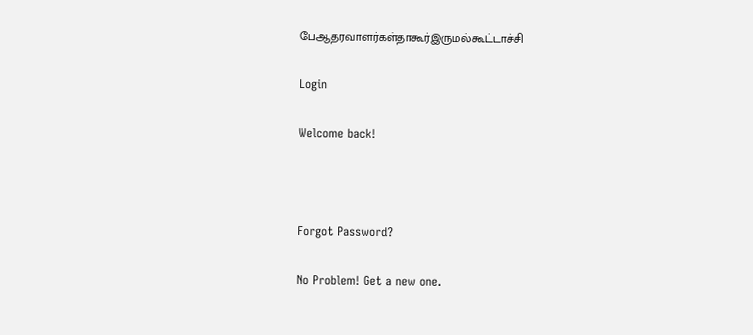பேஆதரவாளர்கள்தாகூர்இருமல்கூட்டாச்சி

Login

Welcome back!



Forgot Password?

No Problem! Get a new one.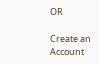OR

Create an Account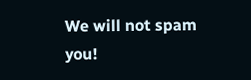We will not spam you!